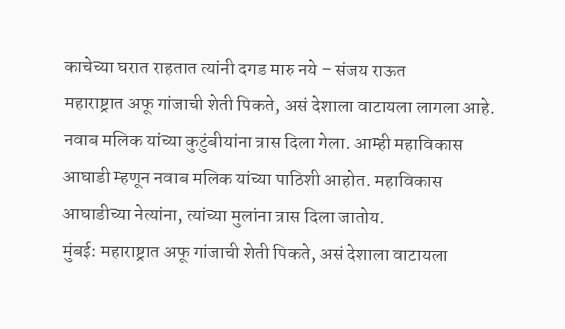काचेच्या घरात राहतात त्यांनी दगड मारु नये – संजय राऊत
महाराष्ट्रात अफू गांजाची शेती पिकते, असं देशाला वाटायला लागला आहे. नवाब मलिक यांच्या कुटुंबीयांना त्रास दिला गेला. आम्ही महाविकास आघाडी म्हणून नवाब मलिक यांच्या पाठिशी आहोत. महाविकास आघाडीच्या नेत्यांना, त्यांच्या मुलांना त्रास दिला जातोय.
मुंबई: महाराष्ट्रात अफू गांजाची शेती पिकते, असं देशाला वाटायला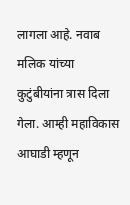लागला आहे. नवाब मलिक यांच्या कुटुंबीयांना त्रास दिला गेला. आम्ही महाविकास आघाडी म्हणून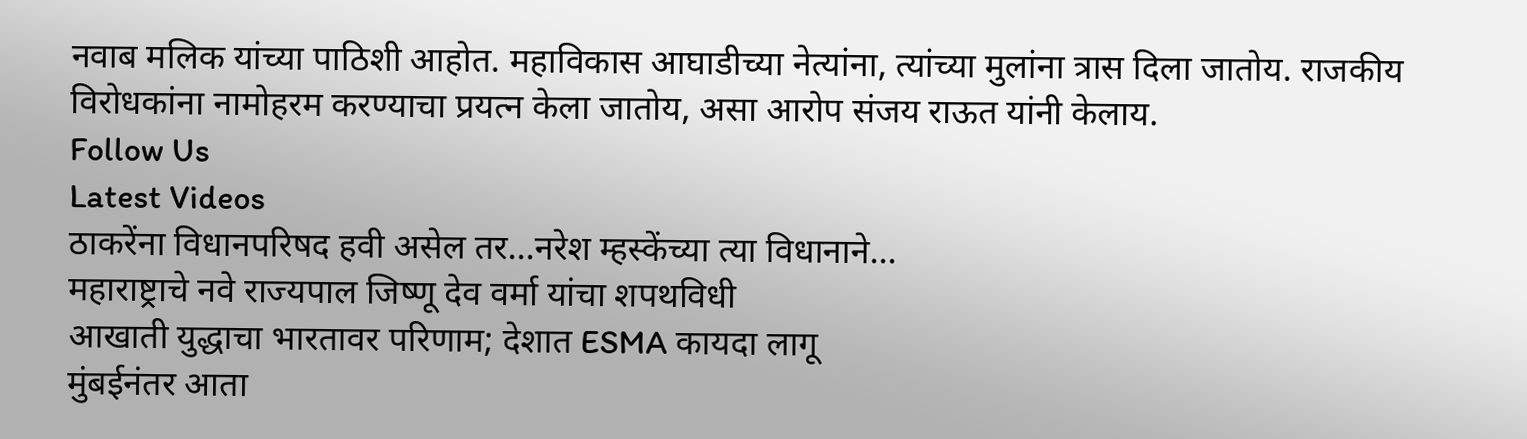नवाब मलिक यांच्या पाठिशी आहोत. महाविकास आघाडीच्या नेत्यांना, त्यांच्या मुलांना त्रास दिला जातोय. राजकीय विरोधकांना नामोहरम करण्याचा प्रयत्न केला जातोय, असा आरोप संजय राऊत यांनी केलाय.
Follow Us
Latest Videos
ठाकरेंना विधानपरिषद हवी असेल तर...नरेश म्हस्केंच्या त्या विधानाने...
महाराष्ट्राचे नवे राज्यपाल जिष्णू देव वर्मा यांचा शपथविधी
आखाती युद्धाचा भारतावर परिणाम; देशात ESMA कायदा लागू
मुंबईनंतर आता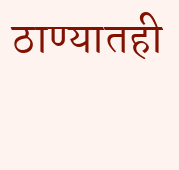ठाण्यातही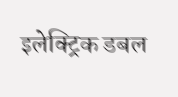इलेक्ट्रिक डबल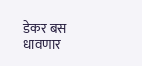डेकर बस धावणार